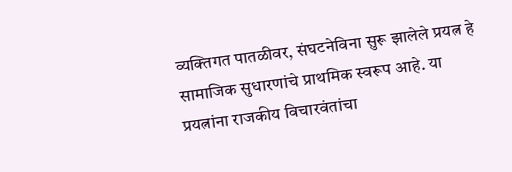व्यक्तिगत पातळीवर, संघटनेविना सुरू झालेले प्रयत्न हे सामाजिक सुधारणांचे प्राथमिक स्वरूप आहे. या प्रयत्नांना राजकीय विचारवंतांचा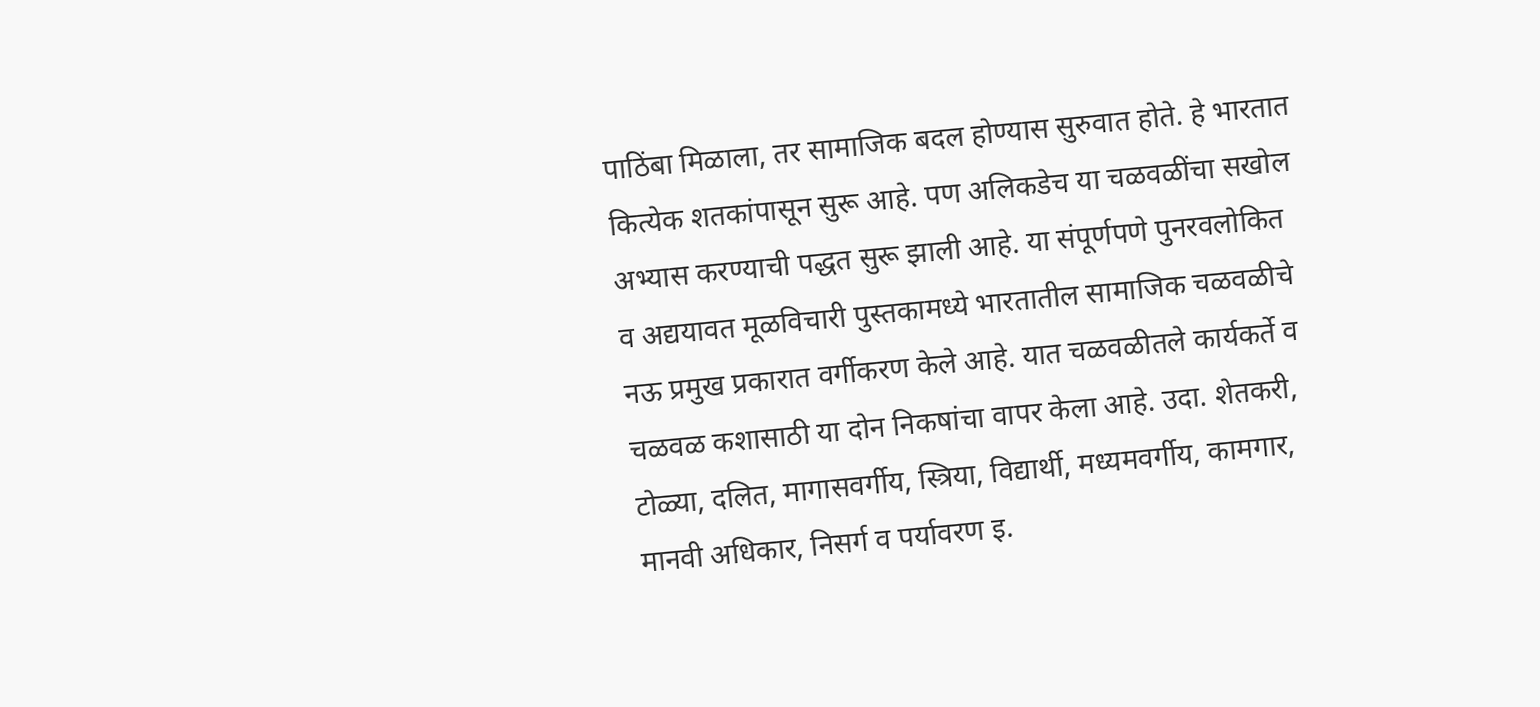पाठिंबा मिळाला, तर सामाजिक बदल होण्यास सुरुवात होते. हे भारतात कित्येक शतकांपासून सुरू आहे. पण अलिकडेच या चळवळींचा सखोल अभ्यास करण्याची पद्धत सुरू झाली आहे. या संपूर्णपणे पुनरवलोकित व अद्ययावत मूळविचारी पुस्तकामध्ये भारतातील सामाजिक चळवळीचे नऊ प्रमुख प्रकारात वर्गीकरण केले आहे. यात चळवळीतले कार्यकर्ते व चळवळ कशासाठी या दोन निकषांचा वापर केला आहे. उदा. शेतकरी, टोळ्या, दलित, मागासवर्गीय, स्त्रिया, विद्यार्थी, मध्यमवर्गीय, कामगार, मानवी अधिकार, निसर्ग व पर्यावरण इ.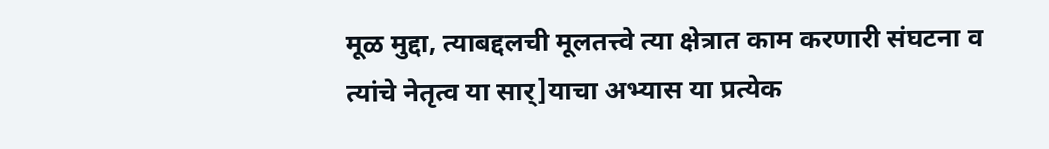मूळ मुद्दा, त्याबद्दलची मूलतत्त्वे त्या क्षेत्रात काम करणारी संघटना व त्यांचे नेतृत्व या सार्]याचा अभ्यास या प्रत्येक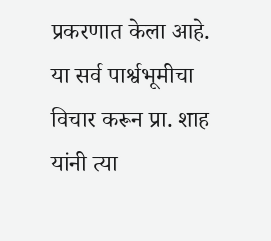प्रकरणात केला आहे. या सर्व पार्श्वभूमीचा विचार करून प्रा. शाह यांनी त्या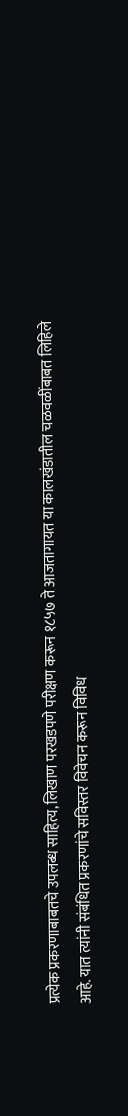प्रत्येक प्रकरणाबाबतचे उपलब्ध साहित्य, लिखाण परखडपणे परीक्षण करून १८५७ ते आजतागायत या कालखंडातील चळवळींबाबत लिहिले आहे. यात त्यांनी संबंधित प्रकरणांचे सविस्तर विवेचन करून विविध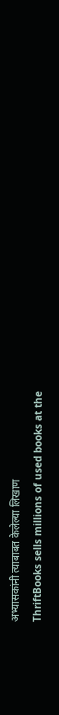अभ्यासकांनी त्याबाबत केलेल्या लिखाण
ThriftBooks sells millions of used books at the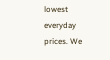lowest everyday prices. We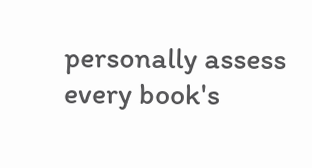personally assess every book's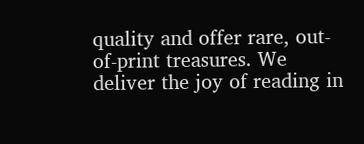quality and offer rare, out-of-print treasures. We deliver the joy of reading in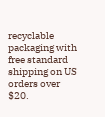recyclable packaging with free standard shipping on US orders over $20.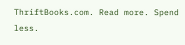ThriftBooks.com. Read more. Spend less.